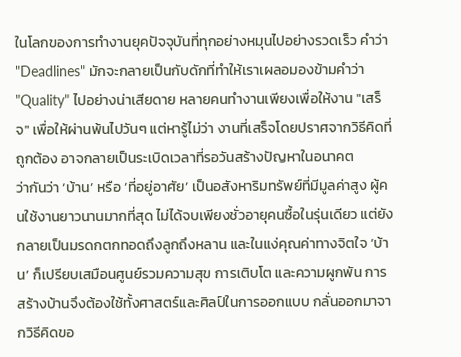ในโลกของการทำงานยุคปัจจุบันที่ทุกอย่างหมุนไปอย่างรวดเร็ว คำว่า "Deadlines" มักจะกลายเป็นกับดักที่ทำให้เราเผลอมองข้ามคำว่า "Quality" ไปอย่างน่าเสียดาย หลายคนทำงานเพียงเพื่อให้งาน "เสร็จ" เพื่อให้ผ่านพ้นไปวันๆ แต่หารู้ไม่ว่า งานที่เสร็จโดยปราศจากวิธีคิดที่ถูกต้อง อาจกลายเป็นระเบิดเวลาที่รอวันสร้างปัญหาในอนาคต
ว่ากันว่า ‘บ้าน’ หรือ ‘ที่อยู่อาศัย’ เป็นอสังหาริมทรัพย์ที่มีมูลค่าสูง ผู้คนใช้งานยาวนานมากที่สุด ไม่ได้จบเพียงชั่วอายุคนซื้อในรุ่นเดียว แต่ยังกลายเป็นมรดกตกทอดถึงลูกถึงหลาน และในแง่คุณค่าทางจิตใจ ‘บ้าน’ ก็เปรียบเสมือนศูนย์รวมความสุข การเติบโต และความผูกพัน การสร้างบ้านจึงต้องใช้ทั้งศาสตร์และศิลป์ในการออกแบบ กลั่นออกมาจากวิธีคิดขอ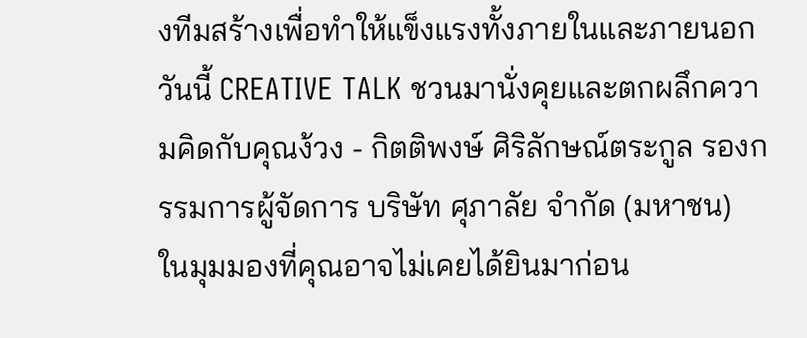งทีมสร้างเพื่อทำให้แข็งแรงทั้งภายในและภายนอก
วันนี้ CREATIVE TALK ชวนมานั่งคุยและตกผลึกความคิดกับคุณง้วง - กิตติพงษ์ ศิริลักษณ์ตระกูล รองกรรมการผู้จัดการ บริษัท ศุภาลัย จำกัด (มหาชน) ในมุมมองที่คุณอาจไม่เคยได้ยินมาก่อน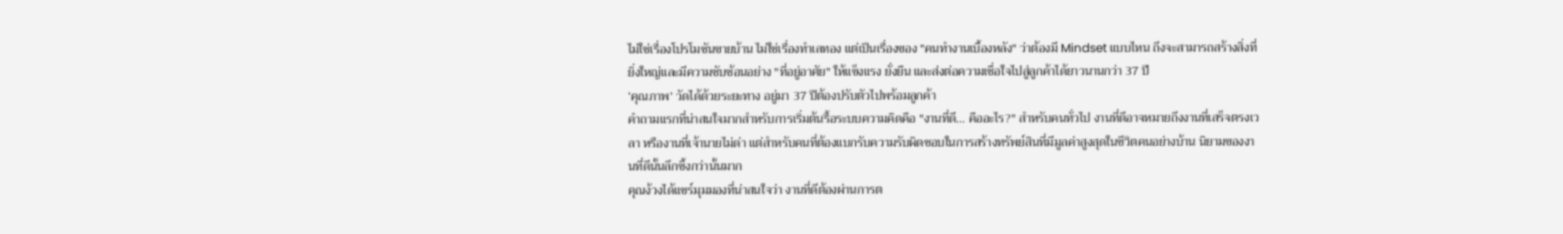ไม่ใช่เรื่องโปรโมชันขายบ้าน ไม่ใช่เรื่องทำเลทอง แต่เป็นเรื่องของ "คนทำงานเบื้องหลัง" ว่าต้องมี Mindset แบบไหน ถึงจะสามารถสร้างสิ่งที่ยิ่งใหญ่และมีความซับซ้อนอย่าง "ที่อยู่อาศัย" ให้แข็งแรง ยั่งยืน และส่งต่อความเชื่อใจไปสู่ลูกค้าได้ยาวนานกว่า 37 ปี
‘คุณภาพ’ วัดได้ด้วยระยะทาง อยู่มา 37 ปีต้องปรับตัวไปพร้อมลูกค้า
คำถามแรกที่น่าสนใจมากสำหรับการเริ่มต้นรื้อระบบความคิดคือ "งานที่ดี... คืออะไร?" สำหรับคนทั่วไป งานที่ดีอาจหมายถึงงานที่เสร็จตรงเวลา หรืองานที่เจ้านายไม่ด่า แต่สำหรับคนที่ต้องแบกรับความรับผิดชอบในการสร้างทรัพย์สินที่มีมูลค่าสูงสุดในชีวิตคนอย่างบ้าน นิยามของงานที่ดีนั้นลึกซึ้งกว่านั้นมาก
คุณง้วงได้แชร์มุมมองที่น่าสนใจว่า งานที่ดีต้องผ่านการต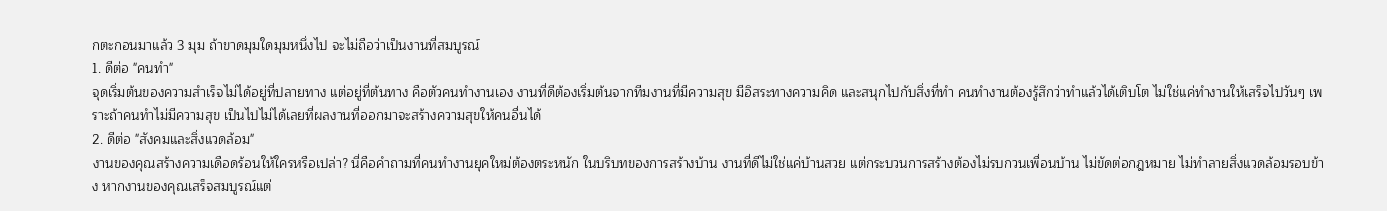กตะกอนมาแล้ว 3 มุม ถ้าขาดมุมใดมุมหนึ่งไป จะไม่ถือว่าเป็นงานที่สมบูรณ์
1. ดีต่อ "คนทำ"
จุดเริ่มต้นของความสำเร็จไม่ได้อยู่ที่ปลายทาง แต่อยู่ที่ต้นทาง คือตัวคนทำงานเอง งานที่ดีต้องเริ่มต้นจากทีมงานที่มีความสุข มีอิสระทางความคิด และสนุกไปกับสิ่งที่ทำ คนทำงานต้องรู้สึกว่าทำแล้วได้เติบโต ไม่ใช่แค่ทำงานให้เสร็จไปวันๆ เพราะถ้าคนทำไม่มีความสุข เป็นไปไม่ได้เลยที่ผลงานที่ออกมาจะสร้างความสุขให้คนอื่นได้
2. ดีต่อ "สังคมและสิ่งแวดล้อม"
งานของคุณสร้างความเดือดร้อนให้ใครหรือเปล่า? นี่คือคำถามที่คนทำงานยุคใหม่ต้องตระหนัก ในบริบทของการสร้างบ้าน งานที่ดีไม่ใช่แค่บ้านสวย แต่กระบวนการสร้างต้องไม่รบกวนเพื่อนบ้าน ไม่ขัดต่อกฎหมาย ไม่ทำลายสิ่งแวดล้อมรอบข้าง หากงานของคุณเสร็จสมบูรณ์แต่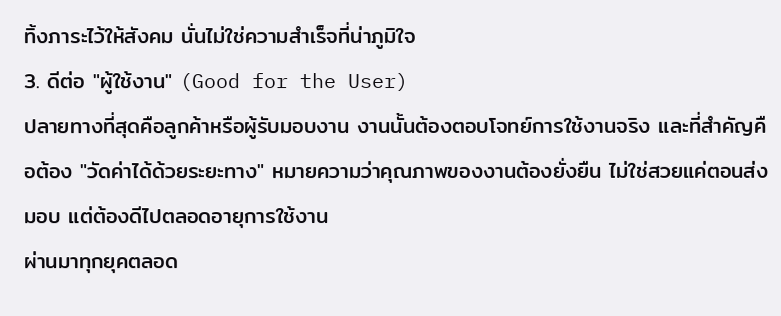ทิ้งภาระไว้ให้สังคม นั่นไม่ใช่ความสำเร็จที่น่าภูมิใจ
3. ดีต่อ "ผู้ใช้งาน" (Good for the User)
ปลายทางที่สุดคือลูกค้าหรือผู้รับมอบงาน งานนั้นต้องตอบโจทย์การใช้งานจริง และที่สำคัญคือต้อง "วัดค่าได้ด้วยระยะทาง" หมายความว่าคุณภาพของงานต้องยั่งยืน ไม่ใช่สวยแค่ตอนส่งมอบ แต่ต้องดีไปตลอดอายุการใช้งาน
ผ่านมาทุกยุคตลอด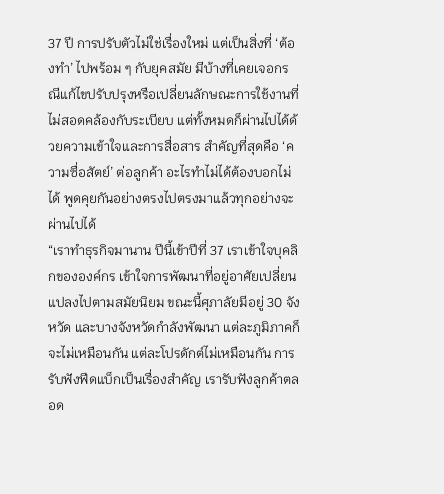37 ปี การปรับตัวไม่ใช่เรื่องใหม่ แต่เป็นสิ่งที่ ‘ต้องทำ’ ไปพร้อม ๆ กับยุคสมัย มีบ้างที่เคยเจอกรณีแก้ไขปรับปรุงหรือเปลี่ยนลักษณะการใช้งานที่ไม่สอดคล้องกับระเบียบ แต่ทั้งหมดก็ผ่านไปได้ด้วยความเข้าใจและการสื่อสาร สำคัญที่สุดคือ ‘ความซื่อสัตย์’ ต่อลูกค้า อะไรทำไม่ได้ต้องบอกไม่ได้ พูดคุยกันอย่างตรงไปตรงมาแล้วทุกอย่างจะผ่านไปได้
“เราทำธุรกิจมานาน ปีนี้เข้าปีที่ 37 เราเข้าใจบุคลิกขององค์กร เข้าใจการพัฒนาที่อยู่อาศัยเปลี่ยนแปลงไปตามสมัยนิยม ขณะนี้ศุภาลัยมีอยู่ 30 จังหวัด และบางจังหวัดกำลังพัฒนา แต่ละภูมิภาคก็จะไม่เหมือนกัน แต่ละโปรดักต์ไม่เหมือนกัน การรับฟังฟีดแบ็กเป็นเรื่องสำคัญ เรารับฟังลูกค้าตลอด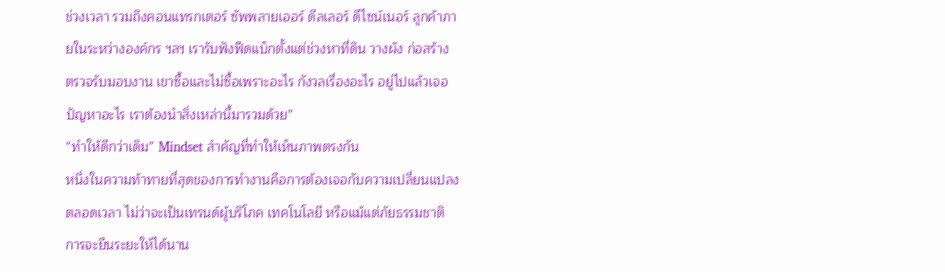ช่วงเวลา รวมถึงคอนแทรกเตอร์ ซัพพลายเออร์ ดีลเลอร์ ดีไซน์เนอร์ ลูกค้าภายในระหว่างองค์กร ฯลฯ เรารับฟังฟีดแบ็กตั้งแต่ช่วงหาที่ดิน วางผัง ก่อสร้าง ตรวจรับมอบงาน เขาซื้อและไม่ซื้อเพราะอะไร กังวลเรื่องอะไร อยู่ไปแล้วเจอปัญหาอะไร เราต้องนำสิ่งเหล่านี้มารวมด้วย”
“ทำให้ดีกว่าเดิม” Mindset สำคัญที่ทำให้เห็นภาพตรงกัน
หนึ่งในความท้าทายที่สุดของการทำงานคือการต้องเจอกับความเปลี่ยนแปลงตลอดเวลา ไม่ว่าจะเป็นเทรนด์ผู้บริโภค เทคโนโลยี หรือแม้แต่ภัยธรรมชาติ การจะยืนระยะให้ได้นาน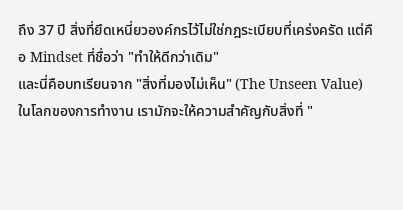ถึง 37 ปี สิ่งที่ยึดเหนี่ยวองค์กรไว้ไม่ใช่กฎระเบียบที่เคร่งครัด แต่คือ Mindset ที่ชื่อว่า "ทำให้ดีกว่าเดิม"
และนี่คือบทเรียนจาก "สิ่งที่มองไม่เห็น" (The Unseen Value)
ในโลกของการทำงาน เรามักจะให้ความสำคัญกับสิ่งที่ "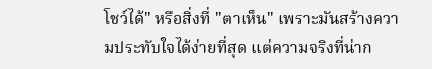โชว์ได้" หรือสิ่งที่ "ตาเห็น" เพราะมันสร้างความประทับใจได้ง่ายที่สุด แต่ความจริงที่น่าก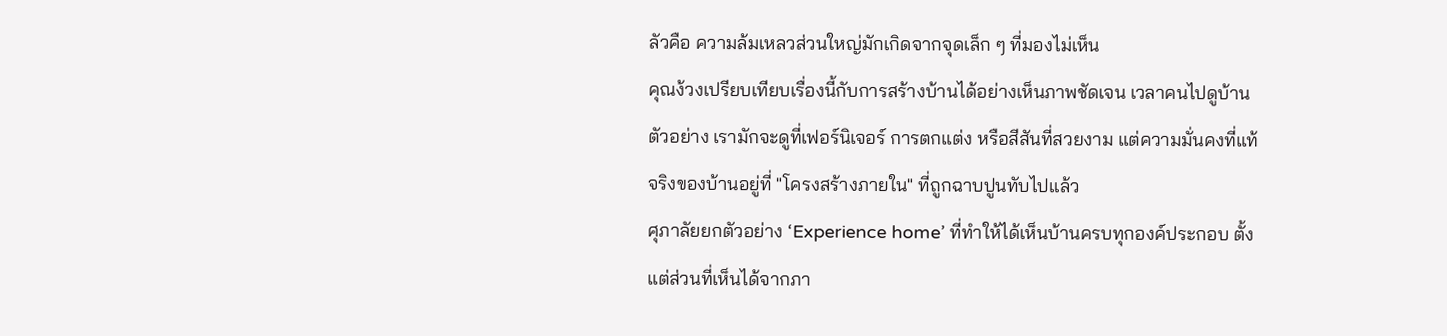ลัวคือ ความล้มเหลวส่วนใหญ่มักเกิดจากจุดเล็ก ๆ ที่มองไม่เห็น
คุณง้วงเปรียบเทียบเรื่องนี้กับการสร้างบ้านได้อย่างเห็นภาพชัดเจน เวลาคนไปดูบ้านตัวอย่าง เรามักจะดูที่เฟอร์นิเจอร์ การตกแต่ง หรือสีสันที่สวยงาม แต่ความมั่นคงที่แท้จริงของบ้านอยู่ที่ "โครงสร้างภายใน" ที่ถูกฉาบปูนทับไปแล้ว
ศุภาลัยยกตัวอย่าง ‘Experience home’ ที่ทำให้ได้เห็นบ้านครบทุกองค์ประกอบ ตั้งแต่ส่วนที่เห็นได้จากภา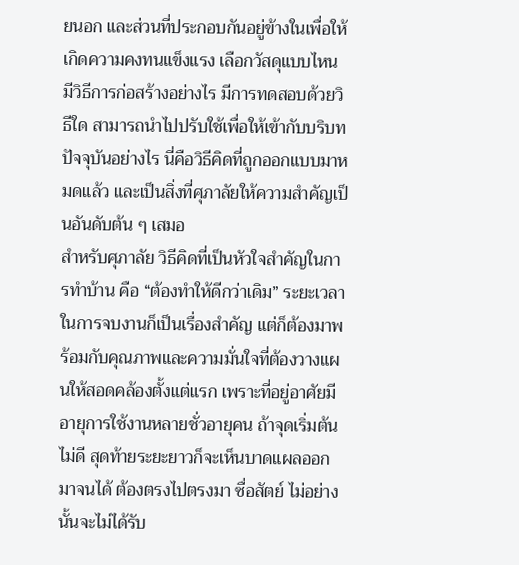ยนอก และส่วนที่ประกอบกันอยู่ข้างในเพื่อให้เกิดความคงทนแข็งแรง เลือกวัสดุแบบไหน มีวิธีการก่อสร้างอย่างไร มีการทดสอบด้วยวิธีใด สามารถนำไปปรับใช้เพื่อให้เข้ากับบริบทปัจจุบันอย่างไร นี่คือวิธีคิดที่ถูกออกแบบมาหมดแล้ว และเป็นสิ่งที่ศุภาลัยให้ความสำคัญเป็นอันดับต้น ๆ เสมอ
สำหรับศุภาลัย วิธีคิดที่เป็นหัวใจสำคัญในการทำบ้าน คือ “ต้องทำให้ดีกว่าเดิม” ระยะเวลาในการจบงานก็เป็นเรื่องสำคัญ แต่ก็ต้องมาพร้อมกับคุณภาพและความมั่นใจที่ต้องวางแผนให้สอดคล้องตั้งแต่แรก เพราะที่อยู่อาศัยมีอายุการใช้งานหลายชั่วอายุคน ถ้าจุดเริ่มต้นไม่ดี สุดท้ายระยะยาวก็จะเห็นบาดแผลออกมาจนได้ ต้องตรงไปตรงมา ซื่อสัตย์ ไม่อย่างนั้นจะไม่ได้รับ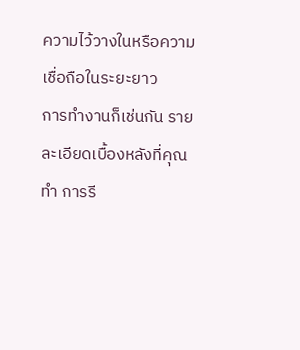ความไว้วางในหรือความเชื่อถือในระยะยาว
การทำงานก็เช่นกัน รายละเอียดเบื้องหลังที่คุณทำ การรี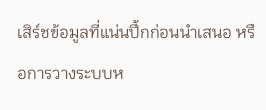เสิร์ชข้อมูลที่แน่นปึ้กก่อนนำเสนอ หรือการวางระบบห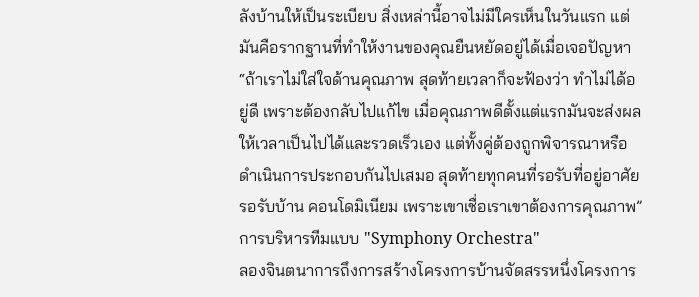ลังบ้านให้เป็นระเบียบ สิ่งเหล่านี้อาจไม่มีใครเห็นในวันแรก แต่มันคือรากฐานที่ทำให้งานของคุณยืนหยัดอยู่ได้เมื่อเจอปัญหา
“ถ้าเราไม่ใส่ใจด้านคุณภาพ สุดท้ายเวลาก็จะฟ้องว่า ทำไม่ได้อยู่ดี เพราะต้องกลับไปแก้ไข เมื่อคุณภาพดีตั้งแต่แรกมันจะส่งผลให้เวลาเป็นไปได้และรวดเร็วเอง แต่ทั้งคู่ต้องถูกพิจารณาหรือดำเนินการประกอบกันไปเสมอ สุดท้ายทุกคนที่รอรับที่อยู่อาศัย รอรับบ้าน คอนโดมิเนียม เพราะเขาเชื่อเราเขาต้องการคุณภาพ”
การบริหารทีมแบบ "Symphony Orchestra"
ลองจินตนาการถึงการสร้างโครงการบ้านจัดสรรหนึ่งโครงการ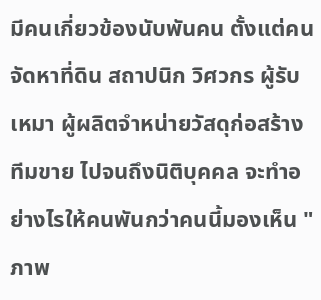มีคนเกี่ยวข้องนับพันคน ตั้งแต่คนจัดหาที่ดิน สถาปนิก วิศวกร ผู้รับเหมา ผู้ผลิตจำหน่ายวัสดุก่อสร้าง ทีมขาย ไปจนถึงนิติบุคคล จะทำอย่างไรให้คนพันกว่าคนนี้มองเห็น "ภาพ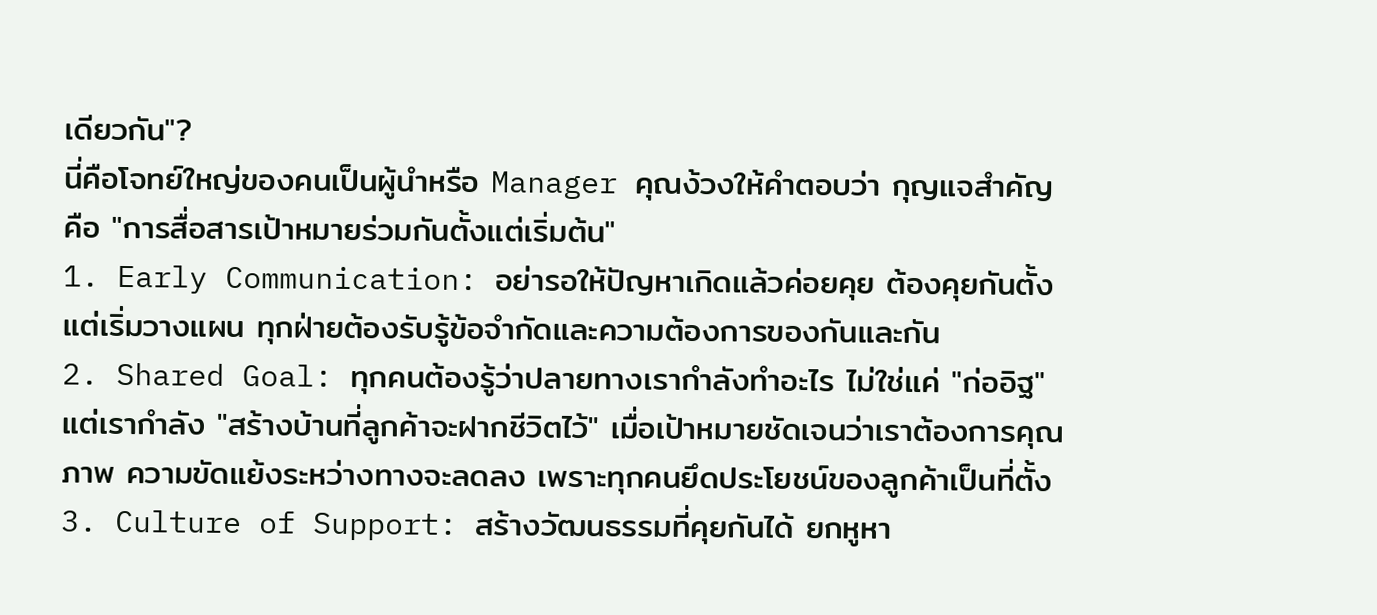เดียวกัน"?
นี่คือโจทย์ใหญ่ของคนเป็นผู้นำหรือ Manager คุณง้วงให้คำตอบว่า กุญแจสำคัญคือ "การสื่อสารเป้าหมายร่วมกันตั้งแต่เริ่มต้น"
1. Early Communication: อย่ารอให้ปัญหาเกิดแล้วค่อยคุย ต้องคุยกันตั้งแต่เริ่มวางแผน ทุกฝ่ายต้องรับรู้ข้อจำกัดและความต้องการของกันและกัน
2. Shared Goal: ทุกคนต้องรู้ว่าปลายทางเรากำลังทำอะไร ไม่ใช่แค่ "ก่ออิฐ" แต่เรากำลัง "สร้างบ้านที่ลูกค้าจะฝากชีวิตไว้" เมื่อเป้าหมายชัดเจนว่าเราต้องการคุณภาพ ความขัดแย้งระหว่างทางจะลดลง เพราะทุกคนยึดประโยชน์ของลูกค้าเป็นที่ตั้ง
3. Culture of Support: สร้างวัฒนธรรมที่คุยกันได้ ยกหูหา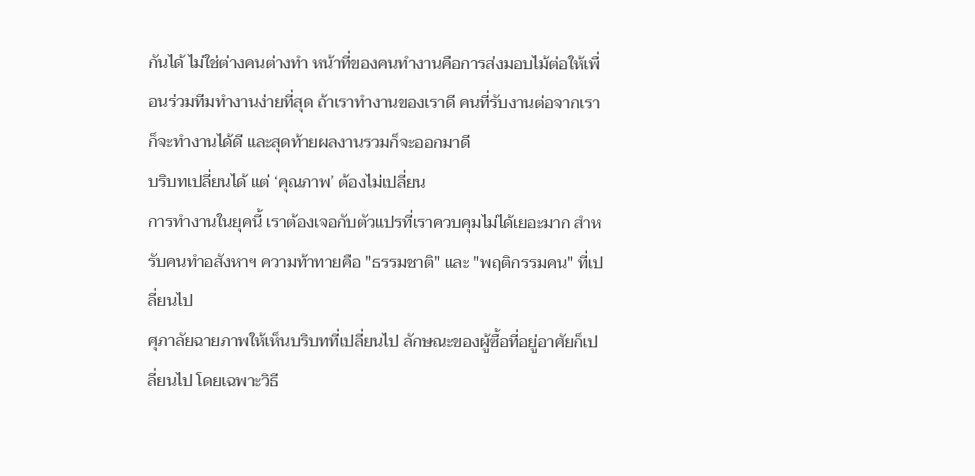กันได้ ไม่ใช่ต่างคนต่างทำ หน้าที่ของคนทำงานคือการส่งมอบไม้ต่อให้เพื่อนร่วมทีมทำงานง่ายที่สุด ถ้าเราทำงานของเราดี คนที่รับงานต่อจากเราก็จะทำงานได้ดี และสุดท้ายผลงานรวมก็จะออกมาดี
บริบทเปลี่ยนได้ แต่ ‘คุณภาพ’ ต้องไม่เปลี่ยน
การทำงานในยุคนี้ เราต้องเจอกับตัวแปรที่เราควบคุมไม่ได้เยอะมาก สำหรับคนทำอสังหาฯ ความท้าทายคือ "ธรรมชาติ" และ "พฤติกรรมคน" ที่เปลี่ยนไป
ศุภาลัยฉายภาพให้เห็นบริบทที่เปลี่ยนไป ลักษณะของผู้ซื้อที่อยู่อาศัยก็เปลี่ยนไป โดยเฉพาะวิธี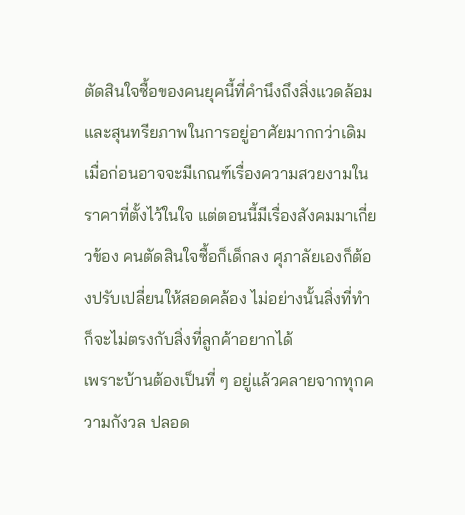ตัดสินใจซื้อของคนยุคนี้ที่คำนึงถึงสิ่งแวดล้อมและสุนทรียภาพในการอยู่อาศัยมากกว่าเดิม เมื่อก่อนอาจจะมีเกณฑ์เรื่องความสวยงามในราคาที่ตั้งไว้ในใจ แต่ตอนนี้มีเรื่องสังคมมาเกี่ยวข้อง คนตัดสินใจซื้อก็เด็กลง ศุภาลัยเองก็ต้องปรับเปลี่ยนให้สอดคล้อง ไม่อย่างนั้นสิ่งที่ทำก็จะไม่ตรงกับสิ่งที่ลูกค้าอยากได้
เพราะบ้านต้องเป็นที่ ๆ อยู่แล้วคลายจากทุกความกังวล ปลอด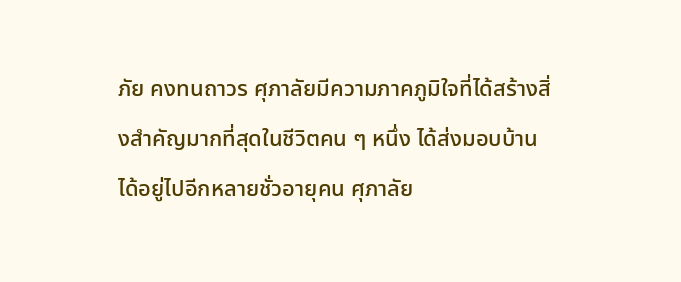ภัย คงทนถาวร ศุภาลัยมีความภาคภูมิใจที่ได้สร้างสิ่งสำคัญมากที่สุดในชีวิตคน ๆ หนึ่ง ได้ส่งมอบบ้านได้อยู่ไปอีกหลายชั่วอายุคน ศุภาลัย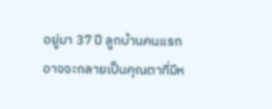อยู่มา 37 ปี ลูกบ้านคนแรก อาจจะกลายเป็นคุณตาที่มีห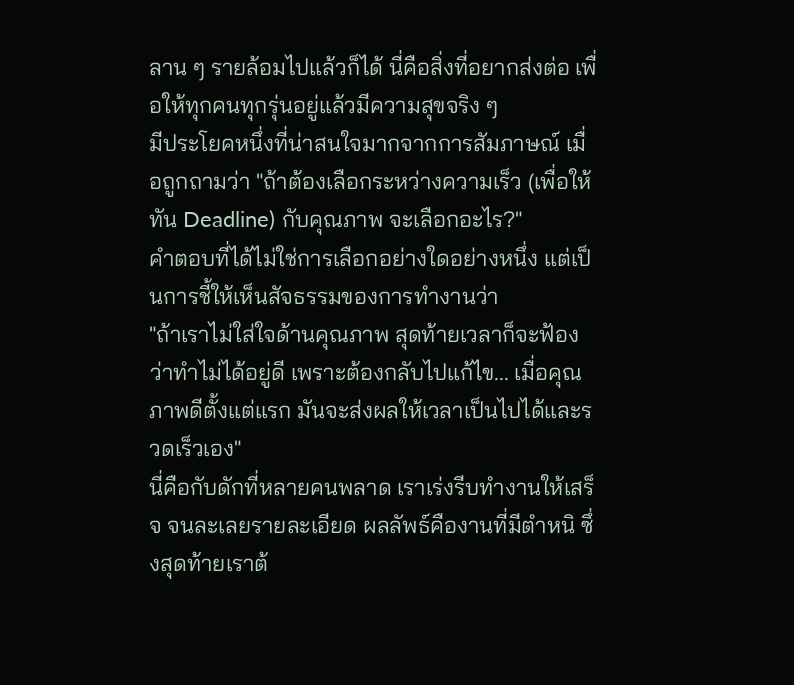ลาน ๆ รายล้อมไปแล้วก็ได้ นี่คือสิ่งที่อยากส่งต่อ เพื่อให้ทุกคนทุกรุ่นอยู่แล้วมีความสุขจริง ๆ
มีประโยคหนึ่งที่น่าสนใจมากจากการสัมภาษณ์ เมื่อถูกถามว่า "ถ้าต้องเลือกระหว่างความเร็ว (เพื่อให้ทัน Deadline) กับคุณภาพ จะเลือกอะไร?"
คำตอบที่ได้ไม่ใช่การเลือกอย่างใดอย่างหนึ่ง แต่เป็นการชี้ให้เห็นสัจธรรมของการทำงานว่า
"ถ้าเราไม่ใส่ใจด้านคุณภาพ สุดท้ายเวลาก็จะฟ้องว่าทำไม่ได้อยู่ดี เพราะต้องกลับไปแก้ไข... เมื่อคุณภาพดีตั้งแต่แรก มันจะส่งผลให้เวลาเป็นไปได้และรวดเร็วเอง"
นี่คือกับดักที่หลายคนพลาด เราเร่งรีบทำงานให้เสร็จ จนละเลยรายละเอียด ผลลัพธ์คืองานที่มีตำหนิ ซึ่งสุดท้ายเราต้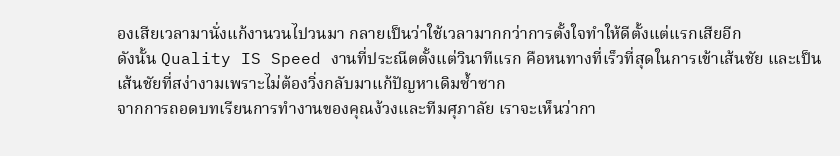องเสียเวลามานั่งแก้งานวนไปวนมา กลายเป็นว่าใช้เวลามากกว่าการตั้งใจทำให้ดีตั้งแต่แรกเสียอีก
ดังนั้น Quality IS Speed งานที่ประณีตตั้งแต่วินาทีแรก คือหนทางที่เร็วที่สุดในการเข้าเส้นชัย และเป็นเส้นชัยที่สง่างามเพราะไม่ต้องวิ่งกลับมาแก้ปัญหาเดิมซ้ำซาก
จากการถอดบทเรียนการทำงานของคุณง้วงและทีมศุภาลัย เราจะเห็นว่ากา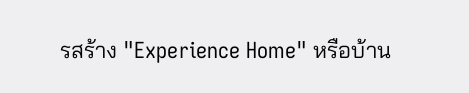รสร้าง "Experience Home" หรือบ้าน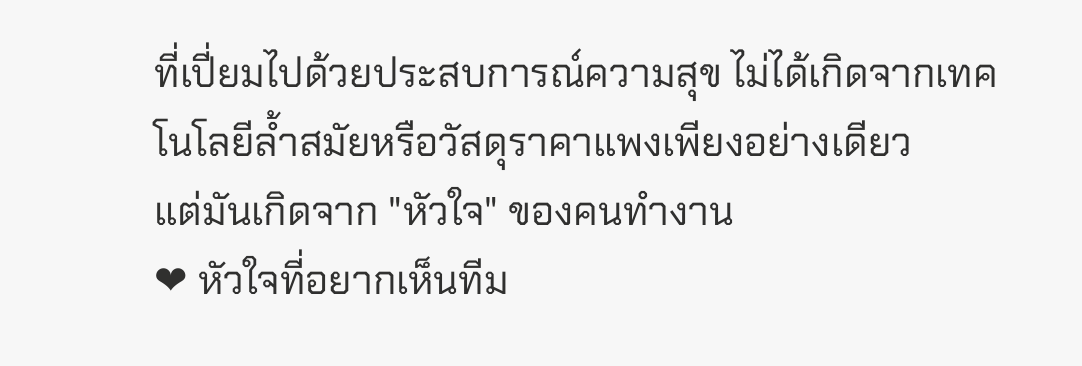ที่เปี่ยมไปด้วยประสบการณ์ความสุข ไม่ได้เกิดจากเทคโนโลยีล้ำสมัยหรือวัสดุราคาแพงเพียงอย่างเดียว
แต่มันเกิดจาก "หัวใจ" ของคนทำงาน
❤ หัวใจที่อยากเห็นทีม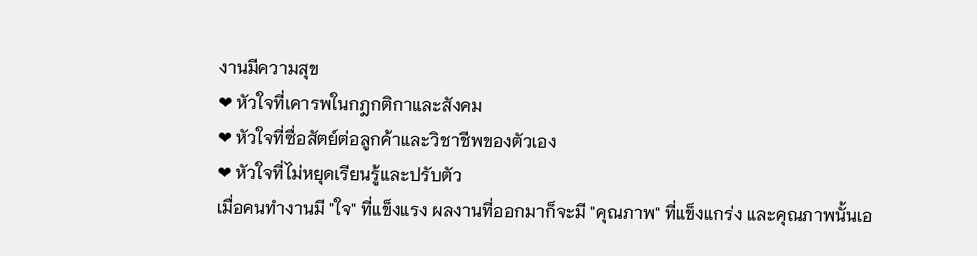งานมีความสุข
❤ หัวใจที่เคารพในกฎกติกาและสังคม
❤ หัวใจที่ซื่อสัตย์ต่อลูกค้าและวิชาชีพของตัวเอง
❤ หัวใจที่ไม่หยุดเรียนรู้และปรับตัว
เมื่อคนทำงานมี "ใจ" ที่แข็งแรง ผลงานที่ออกมาก็จะมี "คุณภาพ" ที่แข็งแกร่ง และคุณภาพนั้นเอ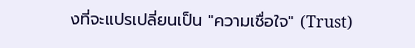งที่จะแปรเปลี่ยนเป็น "ความเชื่อใจ" (Trust)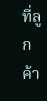ที่ลูกค้า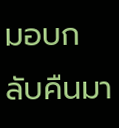มอบกลับคืนมา